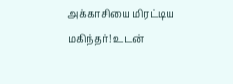அக்காசியை மிரட்டிய மகிந்தர்! உடன்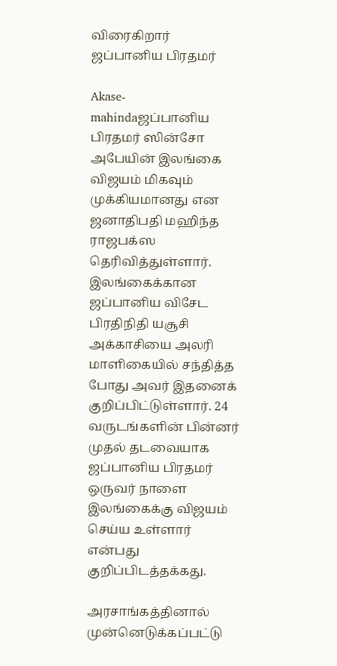விரைகிறார் ஜப்பானிய பிரதமர்

Akase-mahindaஜப்பானிய பிரதமர் ஸின்சோ அபேயின் இலங்கை விஜயம் மிகவும் முக்கியமானது என ஜனாதிபதி மஹிந்த ராஜபக்ஸ தெரிவித்துள்ளார். இலங்கைக்கான ஜப்பானிய விசேட பிரதிநிதி யசூசி அக்காசியை அலரி மாளிகையில் சந்தித்த போது அவர் இதனைக் குறிப்பிட்டுள்ளார். 24 வருடங்களின் பின்னர் முதல் தடவையாக ஜப்பானிய பிரதமர் ஒருவர் நாளை இலங்கைக்கு விஜயம் செய்ய உள்ளார் என்பது குறிப்பிடத்தக்கது.

அரசாங்கத்தினால் முன்னெடுக்கப்பட்டு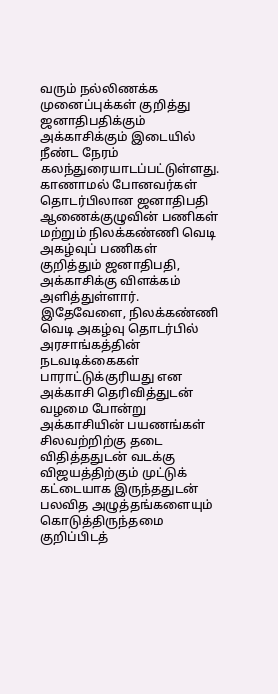வரும் நல்லிணக்க முனைப்புக்கள் குறித்து ஜனாதிபதிக்கும் அக்காசிக்கும் இடையில் நீண்ட நேரம் கலந்துரையாடப்பட்டுள்ளது. காணாமல் போனவர்கள் தொடர்பிலான ஜனாதிபதி ஆணைக்குழுவின் பணிகள் மற்றும் நிலக்கண்ணி வெடி அகழ்வுப் பணிகள் குறித்தும் ஜனாதிபதி, அக்காசிக்கு விளக்கம் அளித்துள்ளார். இதேவேளை, நிலக்கண்ணி வெடி அகழ்வு தொடர்பில் அரசாங்கத்தின் நடவடிக்கைகள் பாராட்டுக்குரியது என அக்காசி தெரிவித்துடன் வழமை போன்று அக்காசியின் பயணங்கள் சிலவற்றிற்கு தடை விதித்ததுடன் வடக்கு விஜயத்திற்கும் முட்டுக் கட்டையாக இருந்ததுடன் பலவித அழுத்தங்களையும் கொடுத்திருந்தமை குறிப்பிடத்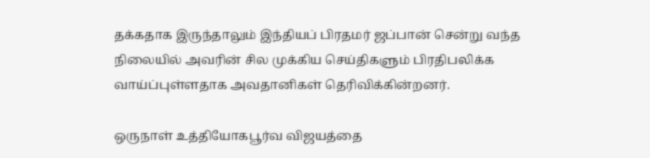தக்கதாக இருந்தாலும் இந்தியப் பிரதமர் ஜப்பான் சென்று வந்த நிலையில் அவரின் சில முக்கிய செய்திகளும் பிரதிபலிக்க வாய்ப்புள்ளதாக அவதானிகள் தெரிவிக்கின்றனர்.

ஒருநாள் உத்தியோகபூர்வ விஜயத்தை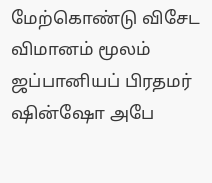மேற்கொண்டு விசேட விமானம் மூலம் ஜப்பானியப் பிரதமர் ஷின்ஷோ அபே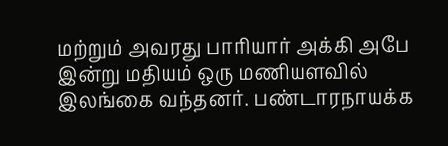மற்றும் அவரது பாரியார் அக்கி அபே இன்று மதியம் ஒரு மணியளவில் இலங்கை வந்தனர். பண்டாரநாயக்க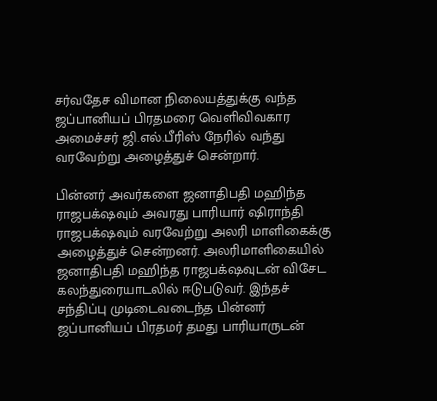சர்வதேச விமான நிலையத்துக்கு வந்த ஜப்பானியப் பிரதமரை வெளிவிவகார அமைச்சர் ஜி.எல்.பீரிஸ் நேரில் வந்து வரவேற்று அழைத்துச் சென்றார்.

பின்னர் அவர்களை ஜனாதிபதி மஹிந்த ராஜபக்‌ஷவும் அவரது பாரியார் ஷிராந்தி ராஜபக்‌ஷவும் வரவேற்று அலரி மாளிகைக்கு அழைத்துச் சென்றனர். அலரிமாளிகையில் ஜனாதிபதி மஹிந்த ராஜபக்‌ஷவுடன் விசேட கலந்துரையாடலில் ஈடுபடுவர். இந்தச் சந்திப்பு முடிடைவடைந்த பின்னர் ஜப்பானியப் பிரதமர் தமது பாரியாருடன்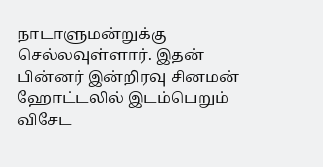நாடாளுமன்றுக்கு செல்லவுள்ளார். இதன் பின்னர் இன்றிரவு சினமன் ஹோட்டலில் இடம்பெறும் விசேட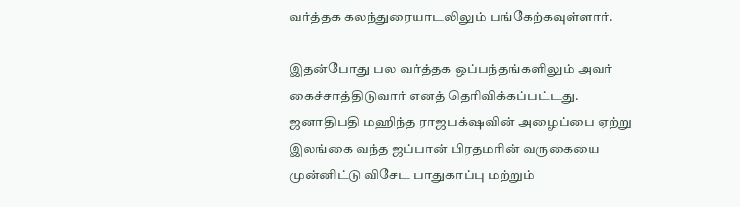வர்த்தக கலந்துரையாடலிலும் பங்கேற்கவுள்ளார்.

இதன்போது பல வர்த்தக ஒப்பந்தங்களிலும் அவர் கைச்சாத்திடுவார் எனத் தெரிவிக்கப்பட்டது. ஜனாதிபதி மஹிந்த ராஜபக்‌ஷவின் அழைப்பை ஏற்று இலங்கை வந்த ஜப்பான் பிரதமரின் வருகையை முன்னிட்டு விசேட பாதுகாப்பு மற்றும்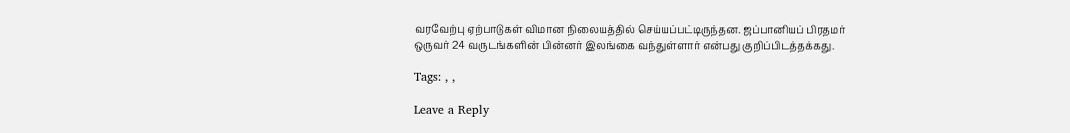வரவேற்பு ஏற்பாடுகள் விமான நிலையத்தில் செய்யப்பட்டிருந்தன. ஜப்பானியப் பிரதமர் ஒருவர் 24 வருடங்களின் பின்னர் இலங்கை வந்துள்ளார் என்பது குறிப்பிடத்தக்கது.

Tags: , ,

Leave a Reply